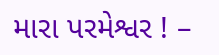મારા પરમેશ્વર ! –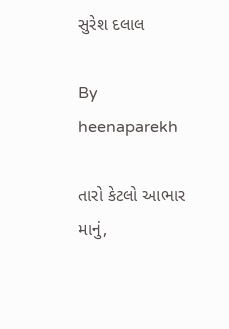સુરેશ દલાલ

By heenaparekh

તારો કેટલો આભાર માનું,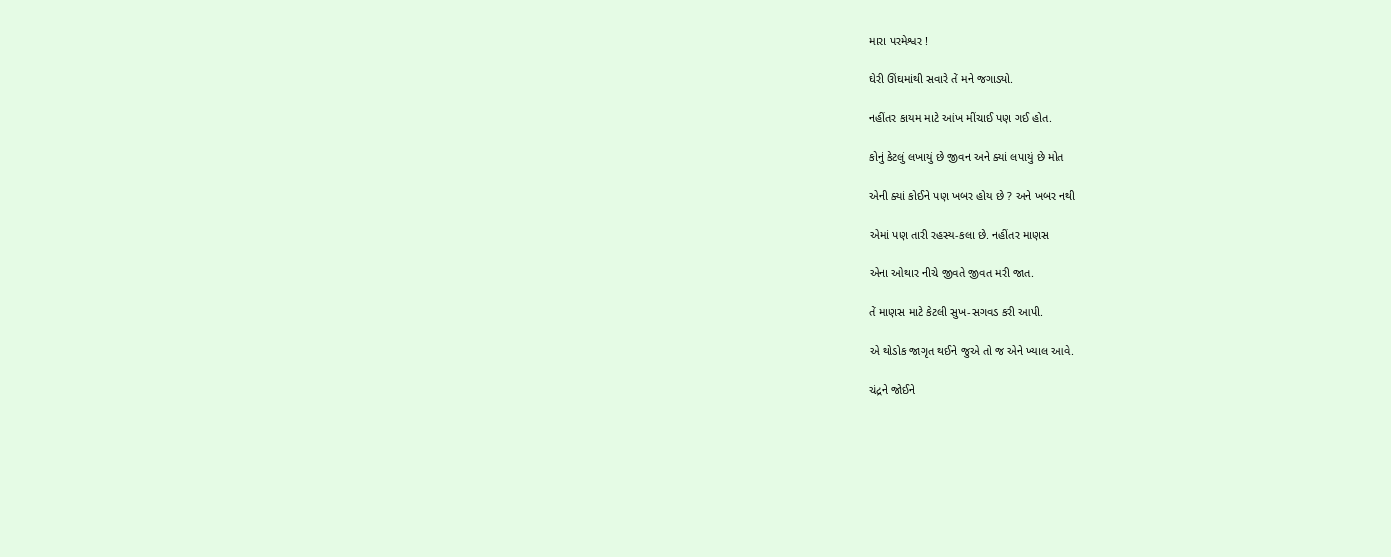મારા પરમેશ્વર !

ઘેરી ઊંઘમાંથી સવારે તેં મને જગાડ્યો.

નહીંતર કાયમ માટે આંખ મીંચાઈ પણ ગઈ હોત.

કોનું કેટલું લખાયું છે જીવન અને ક્યાં લપાયું છે મોત

એની ક્યાં કોઈને પણ ખબર હોય છે ? અને ખબર નથી

એમાં પણ તારી રહસ્ય-કલા છે. નહીંતર માણસ

એના ઓથાર નીચે જીવતે જીવત મરી જાત.

તેં માણસ માટે કેટલી સુખ-સગવડ કરી આપી.

એ થોડોક જાગૃત થઈને જુએ તો જ એને ખ્યાલ આવે.

ચંદ્રને જોઈને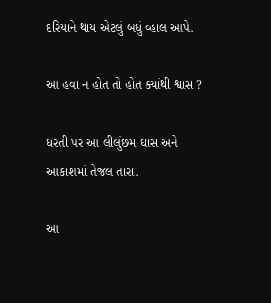દરિયાને થાય એટલું બધું વ્હાલ આપે.

આ હવા ન હોત તો હોત ક્યાંથી શ્વાસ ?

ધરતી પર આ લીલુંછમ ઘાસ અને આકાશમાં તેજલ તારા.

આ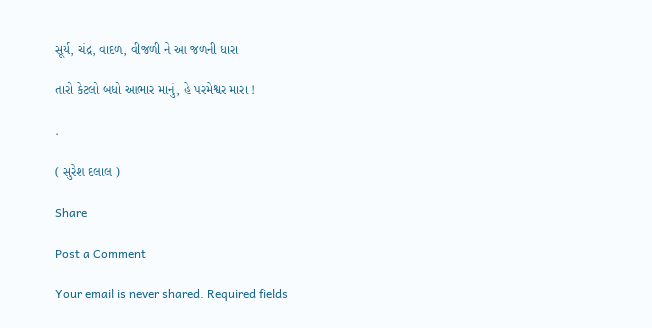સૂર્ય, ચંદ્ર, વાદળ, વીજળી ને આ જળની ધારા

તારો કેટલો બધો આભાર માનું, હે પરમેશ્વર મારા !

.

( સુરેશ દલાલ )

Share

Post a Comment

Your email is never shared. Required fields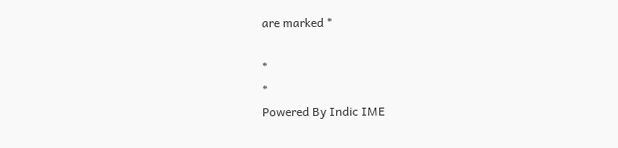are marked *

*
*
Powered By Indic IME